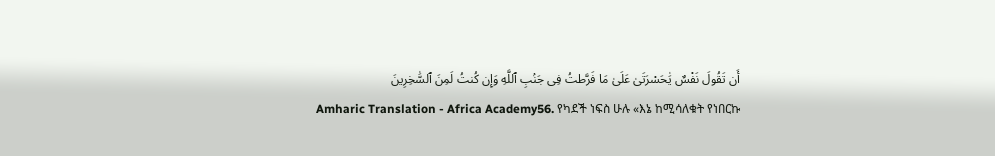أَن تَقُولَ نَفْسٌ يَٰحَسْرَتَىٰ عَلَىٰ مَا فَرَّطتُ فِى جَنۢبِ ٱللَّهِ وَإِن كُنتُ لَمِنَ ٱلسَّٰخِرِينَ
Amharic Translation - Africa Academy56. የካደች ነፍስ ሁሉ «እኔ ከሚሳለቁት የነበርኩ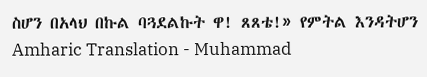ስሆን በአላህ በኩል ባጓደልኩት ዋ! ጸጸቴ!» የምትል እንዳትሆን
Amharic Translation - Muhammad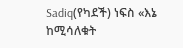Sadiq(የካደች) ነፍስ «እኔ ከሚሳለቁት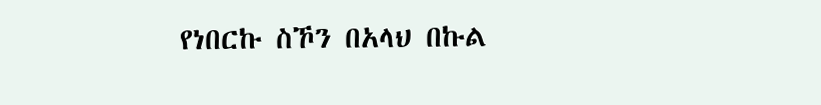የነበርኩ ስኾን በአላህ በኩል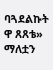ባጓደልኩት ዋ ጸጸቴ» ማለቷን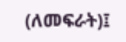(ለመፍራት)፤